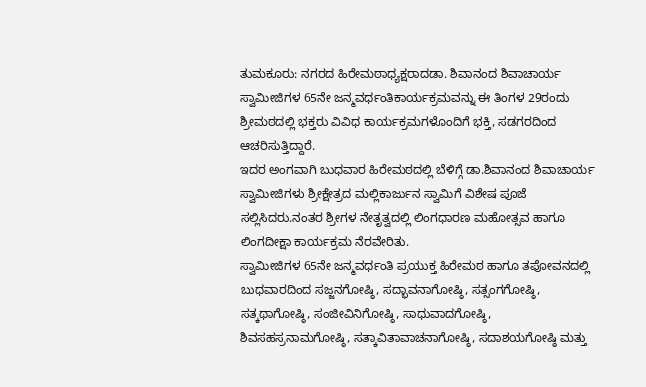ತುಮಕೂರು: ನಗರದ ಹಿರೇಮಠಾಧ್ಯಕ್ಷರಾದಡಾ. ಶಿವಾನಂದ ಶಿವಾಚಾರ್ಯ ಸ್ವಾಮೀಜಿಗಳ 65ನೇ ಜನ್ಮವರ್ಧಂತಿಕಾರ್ಯಕ್ರಮವನ್ನು ಈ ತಿಂಗಳ 29ರಂದು ಶ್ರೀಮಠದಲ್ಲಿ ಭಕ್ತರು ವಿವಿಧ ಕಾರ್ಯಕ್ರಮಗಳೊಂದಿಗೆ ಭಕ್ತಿ, ಸಡಗರದಿಂದ ಆಚರಿಸುತ್ತಿದ್ದಾರೆ.
ಇದರ ಅಂಗವಾಗಿ ಬುಧವಾರ ಹಿರೇಮಠದಲ್ಲಿ ಬೆಳಿಗ್ಗೆ ಡಾ.ಶಿವಾನಂದ ಶಿವಾಚಾರ್ಯ ಸ್ವಾಮೀಜಿಗಳು ಶ್ರೀಕ್ಷೇತ್ರದ ಮಲ್ಲಿಕಾರ್ಜುನ ಸ್ವಾಮಿಗೆ ವಿಶೇಷ ಪೂಜೆ ಸಲ್ಲಿಸಿದರು.ನಂತರ ಶ್ರೀಗಳ ನೇತೃತ್ವದಲ್ಲಿ ಲಿಂಗಧಾರಣ ಮಹೋತ್ಸವ ಹಾಗೂ ಲಿಂಗದೀಕ್ಷಾ ಕಾರ್ಯಕ್ರಮ ನೆರವೇರಿತು.
ಸ್ವಾಮೀಜಿಗಳ 65ನೇ ಜನ್ಮವರ್ಧಂತಿ ಪ್ರಯುಕ್ತ ಹಿರೇಮಠ ಹಾಗೂ ತಪೋವನದಲ್ಲಿ ಬುಧವಾರದಿಂದ ಸಜ್ಜನಗೋಷ್ಠಿ, ಸದ್ಭಾವನಾಗೋಷ್ಠಿ, ಸತ್ಸಂಗಗೋಷ್ಠಿ, ಸತ್ಕಥಾಗೋಷ್ಠಿ, ಸಂಜೀವಿನಿಗೋಷ್ಠಿ, ಸಾಧುವಾದಗೋಷ್ಠಿ, ಶಿವಸಹಸ್ರನಾಮಗೋಷ್ಠಿ, ಸತ್ಕಾವಿತಾವಾಚನಾಗೋಷ್ಠಿ, ಸದಾಶಯಗೋಷ್ಠಿ ಮತ್ತು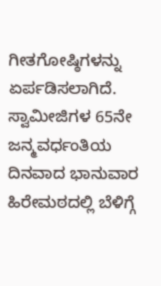ಗೀತಗೋಷ್ಠಿಗಳನ್ನು ಏರ್ಪಡಿಸಲಾಗಿದೆ.
ಸ್ವಾಮೀಜಿಗಳ 65ನೇ ಜನ್ಮವರ್ಧಂತಿಯ ದಿನವಾದ ಭಾನುವಾರ ಹಿರೇಮಠದಲ್ಲಿ ಬೆಳಿಗ್ಗೆ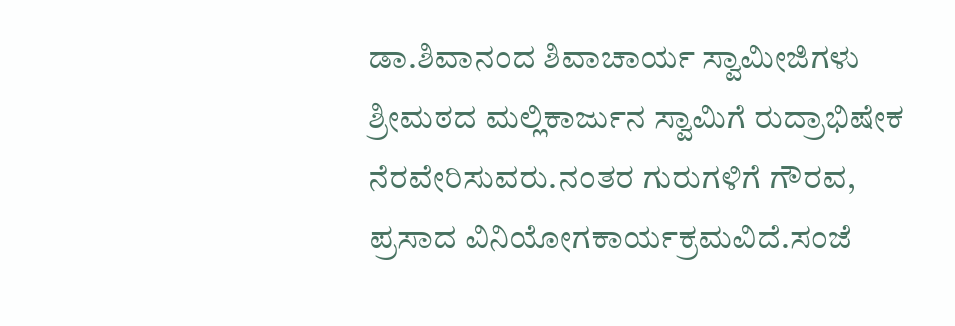ಡಾ.ಶಿವಾನಂದ ಶಿವಾಚಾರ್ಯ ಸ್ವಾಮೀಜಿಗಳು ಶ್ರೀಮಠದ ಮಲ್ಲಿಕಾರ್ಜುನ ಸ್ವಾಮಿಗೆ ರುದ್ರಾಭಿಷೇಕ ನೆರವೇರಿಸುವರು.ನಂತರ ಗುರುಗಳಿಗೆ ಗೌರವ, ಪ್ರಸಾದ ವಿನಿಯೋಗಕಾರ್ಯಕ್ರಮವಿದೆ.ಸಂಜೆ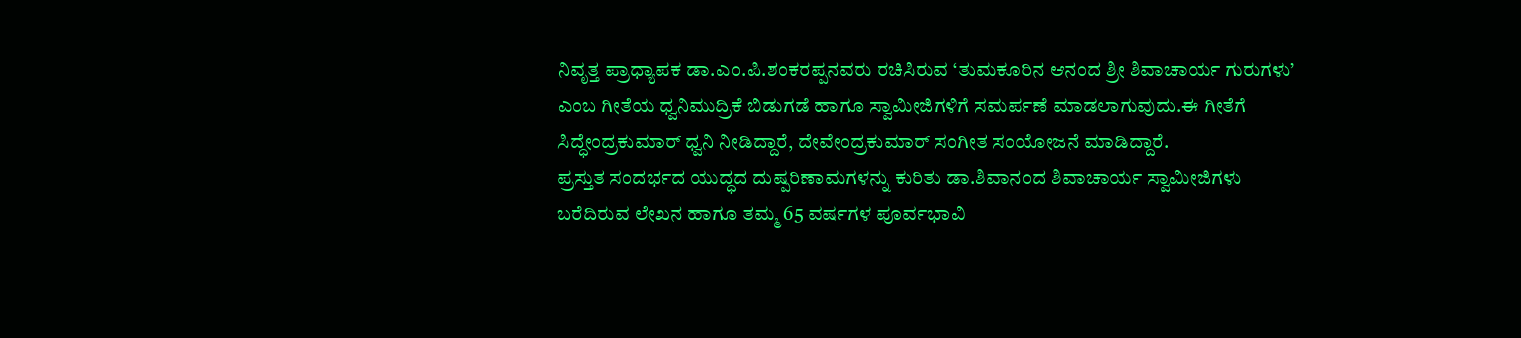ನಿವೃತ್ತ ಪ್ರಾಧ್ಯಾಪಕ ಡಾ.ಎಂ.ಪಿ.ಶಂಕರಪ್ಪನವರು ರಚಿಸಿರುವ ‘ತುಮಕೂರಿನ ಆನಂದ ಶ್ರೀ ಶಿವಾಚಾರ್ಯ ಗುರುಗಳು’ ಎಂಬ ಗೀತೆಯ ಧ್ವನಿಮುದ್ರಿಕೆ ಬಿಡುಗಡೆ ಹಾಗೂ ಸ್ವಾಮೀಜಿಗಳಿಗೆ ಸಮರ್ಪಣೆ ಮಾಡಲಾಗುವುದು.ಈ ಗೀತೆಗೆ ಸಿದ್ಧೇಂದ್ರಕುಮಾರ್ ಧ್ವನಿ ನೀಡಿದ್ದಾರೆ, ದೇವೇಂದ್ರಕುಮಾರ್ ಸಂಗೀತ ಸಂಯೋಜನೆ ಮಾಡಿದ್ದಾರೆ.
ಪ್ರಸ್ತುತ ಸಂದರ್ಭದ ಯುದ್ಧದ ದುಷ್ಪರಿಣಾಮಗಳನ್ನು ಕುರಿತು ಡಾ.ಶಿವಾನಂದ ಶಿವಾಚಾರ್ಯ ಸ್ವಾಮೀಜಿಗಳು ಬರೆದಿರುವ ಲೇಖನ ಹಾಗೂ ತಮ್ಮ 65 ವರ್ಷಗಳ ಪೂರ್ವಭಾವಿ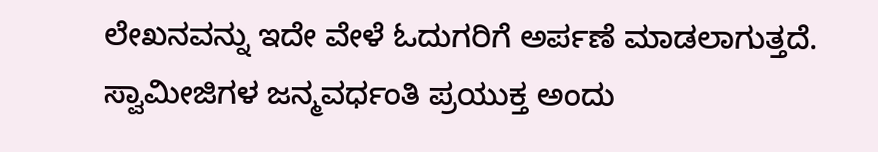ಲೇಖನವನ್ನು ಇದೇ ವೇಳೆ ಓದುಗರಿಗೆ ಅರ್ಪಣೆ ಮಾಡಲಾಗುತ್ತದೆ.
ಸ್ವಾಮೀಜಿಗಳ ಜನ್ಮವರ್ಧಂತಿ ಪ್ರಯುಕ್ತ ಅಂದು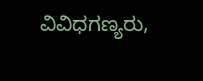ವಿವಿಧಗಣ್ಯರು,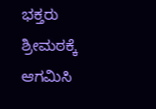ಭಕ್ತರು ಶ್ರೀಮಠಕ್ಕೆ ಆಗಮಿಸಿ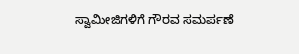ಸ್ವಾಮೀಜಿಗಳಿಗೆ ಗೌರವ ಸಮರ್ಪಣೆ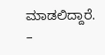ಮಾಡಲಿದ್ದಾರೆ.
–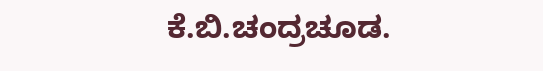ಕೆ.ಬಿ.ಚಂದ್ರಚೂಡ.